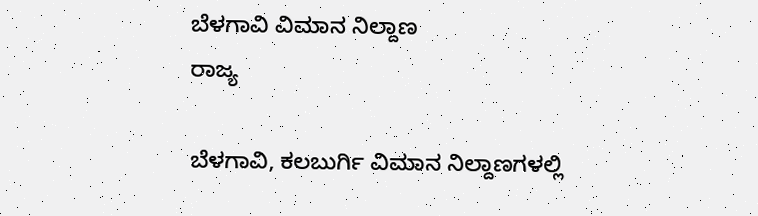ಬೆಳಗಾವಿ ವಿಮಾನ ನಿಲ್ದಾಣ
ರಾಜ್ಯ

ಬೆಳಗಾವಿ, ಕಲಬುರ್ಗಿ ವಿಮಾನ ನಿಲ್ದಾಣಗಳಲ್ಲಿ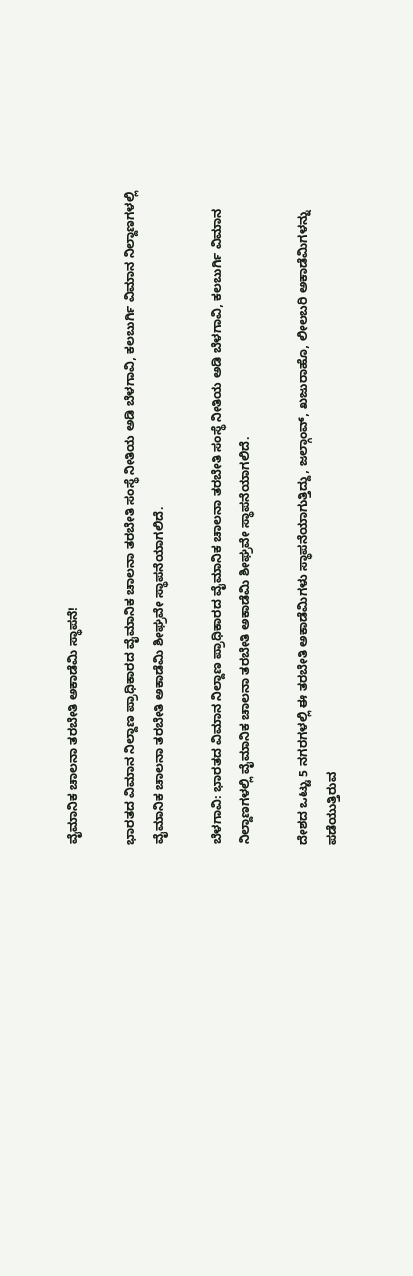ವೈಮಾನಿಕ ಚಾಲನಾ ತರಬೇತಿ ಅಕಾಡೆಮಿ ಸ್ಥಾಪನೆ!

ಭಾರತದ ವಿಮಾನ ನಿಲ್ದಾಣ ಪ್ರಾಧಿಕಾರದ ವೈಮಾನಿಕ ಚಾಲನಾ ತರಬೇತಿ ಸಂಸ್ಥೆ ನೀತಿಯ ಅಡಿ ಬೆಳಗಾವಿ, ಕಲಬುರ್ಗಿ ವಿಮಾನ ನಿಲ್ದಾಣಗಳಲ್ಲಿ ವೈಮಾನಿಕ ಚಾಲನಾ ತರಬೇತಿ ಅಕಾಡೆಮಿ ಶೀಘ್ರವೇ ಸ್ಥಾಪನೆಯಾಗಲಿದೆ.

ಬೆಳಗಾವಿ: ಭಾರತದ ವಿಮಾನ ನಿಲ್ದಾಣ ಪ್ರಾಧಿಕಾರದ ವೈಮಾನಿಕ ಚಾಲನಾ ತರಬೇತಿ ಸಂಸ್ಥೆ ನೀತಿಯ ಅಡಿ ಬೆಳಗಾವಿ, ಕಲಬುರ್ಗಿ ವಿಮಾನ ನಿಲ್ದಾಣಗಳಲ್ಲಿ ವೈಮಾನಿಕ ಚಾಲನಾ ತರಬೇತಿ ಅಕಾಡೆಮಿ ಶೀಘ್ರವೇ ಸ್ಥಾಪನೆಯಾಗಲಿದೆ.

ದೇಶದ ಒಟ್ಟು 5 ನಗರಗಳಲ್ಲಿ ಈ ತರಬೇತಿ ಅಕಾಡೆಮಿಗಳು ಸ್ಥಾಪನೆಯಾಗುತ್ತಿದ್ದು, ಜಲ್ಗಾಂವ್, ಖಜುರಾಹೊ, ಲೀಲಬರಿ ಅಕಾಡೆಮಿಗಳನ್ನು ಪಡೆಯುತ್ತಿರುವ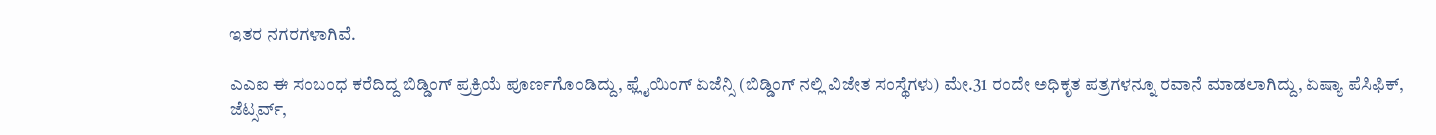ಇತರ ನಗರಗಳಾಗಿವೆ.

ಎಎಐ ಈ ಸಂಬಂಧ ಕರೆದಿದ್ದ ಬಿಡ್ಡಿಂಗ್ ಪ್ರಕ್ರಿಯೆ ಪೂರ್ಣಗೊಂಡಿದ್ದು, ಫ್ಲೈಯಿಂಗ್ ಏಜೆನ್ಸಿ (ಬಿಡ್ಡಿಂಗ್ ನಲ್ಲಿ ವಿಜೇತ ಸಂಸ್ಥೆಗಳು) ಮೇ.31 ರಂದೇ ಅಧಿಕೃತ ಪತ್ರಗಳನ್ನೂ ರವಾನೆ ಮಾಡಲಾಗಿದ್ದು, ಏಷ್ಯಾ ಪೆಸಿಫಿಕ್, ಜೆಟ್ಸರ್ವ್,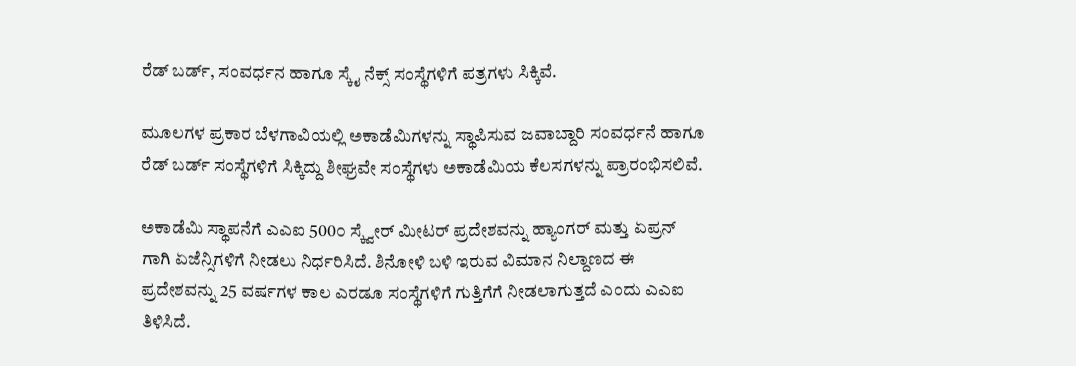ರೆಡ್ ಬರ್ಡ್, ಸಂವರ್ಧನ ಹಾಗೂ ಸ್ಕೈ ನೆಕ್ಸ್ ಸಂಸ್ಥೆಗಳಿಗೆ ಪತ್ರಗಳು ಸಿಕ್ಕಿವೆ.

ಮೂಲಗಳ ಪ್ರಕಾರ ಬೆಳಗಾವಿಯಲ್ಲಿ ಅಕಾಡೆಮಿಗಳನ್ನು ಸ್ಥಾಪಿಸುವ ಜವಾಬ್ದಾರಿ ಸಂವರ್ಧನೆ ಹಾಗೂ ರೆಡ್ ಬರ್ಡ್ ಸಂಸ್ಥೆಗಳಿಗೆ ಸಿಕ್ಕಿದ್ದು ಶೀಘ್ರವೇ ಸಂಸ್ಥೆಗಳು ಅಕಾಡೆಮಿಯ ಕೆಲಸಗಳನ್ನು ಪ್ರಾರಂಭಿಸಲಿವೆ.

ಅಕಾಡೆಮಿ ಸ್ಥಾಪನೆಗೆ ಎಎಐ 500೦ ಸ್ಕ್ವೇರ್ ಮೀಟರ್ ಪ್ರದೇಶವನ್ನು ಹ್ಯಾಂಗರ್ ಮತ್ತು ಏಪ್ರನ್ ಗಾಗಿ ಏಜೆನ್ಸಿಗಳಿಗೆ ನೀಡಲು ನಿರ್ಧರಿಸಿದೆ. ಶಿನೋಳಿ ಬಳಿ ಇರುವ ವಿಮಾನ ನಿಲ್ದಾಣದ ಈ ಪ್ರದೇಶವನ್ನು 25 ವರ್ಷಗಳ ಕಾಲ ಎರಡೂ ಸಂಸ್ಥೆಗಳಿಗೆ ಗುತ್ತಿಗೆಗೆ ನೀಡಲಾಗುತ್ತದೆ ಎಂದು ಎಎಐ ತಿಳಿಸಿದೆ.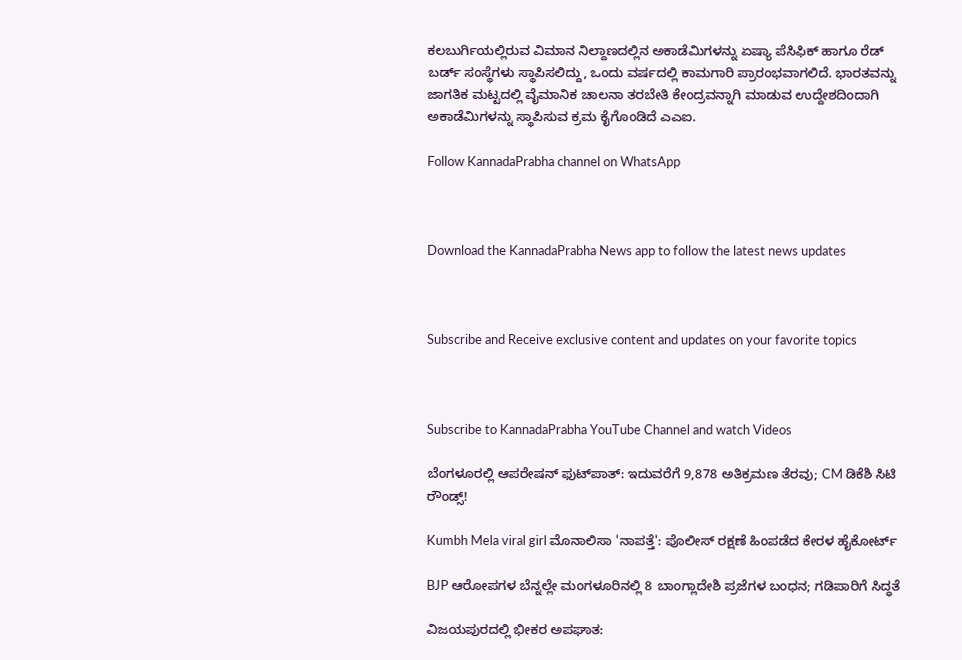ಕಲಬುರ್ಗಿಯಲ್ಲಿರುವ ವಿಮಾನ ನಿಲ್ದಾಣದಲ್ಲಿನ ಅಕಾಡೆಮಿಗಳನ್ನು ಏಷ್ಯಾ ಪೆಸಿಫಿಕ್ ಹಾಗೂ ರೆಡ್ ಬರ್ಡ್ ಸಂಸ್ಥೆಗಳು ಸ್ಥಾಪಿಸಲಿದ್ದು, ಒಂದು ವರ್ಷದಲ್ಲಿ ಕಾಮಗಾರಿ ಪ್ರಾರಂಭವಾಗಲಿದೆ. ಭಾರತವನ್ನು ಜಾಗತಿಕ ಮಟ್ಟದಲ್ಲಿ ವೈಮಾನಿಕ ಚಾಲನಾ ತರಬೇತಿ ಕೇಂದ್ರವನ್ನಾಗಿ ಮಾಡುವ ಉದ್ದೇಶದಿಂದಾಗಿ ಅಕಾಡೆಮಿಗಳನ್ನು ಸ್ಥಾಪಿಸುವ ಕ್ರಮ ಕೈಗೊಂಡಿದೆ ಎಎಐ.

Follow KannadaPrabha channel on WhatsApp



Download the KannadaPrabha News app to follow the latest news updates



Subscribe and Receive exclusive content and updates on your favorite topics



Subscribe to KannadaPrabha YouTube Channel and watch Videos

ಬೆಂಗಳೂರಲ್ಲಿ ಆಪರೇಷನ್‌ ಫುಟ್‌ಪಾತ್‌: ಇದುವರೆಗೆ 9,878 ಅತಿಕ್ರಮಣ ತೆರವು; CM ಡಿಕೆಶಿ ಸಿಟಿ ರೌಂಡ್ಸ್!

Kumbh Mela viral girl ಮೊನಾಲಿಸಾ 'ನಾಪತ್ತೆ': ಪೊಲೀಸ್ ರಕ್ಷಣೆ ಹಿಂಪಡೆದ ಕೇರಳ ಹೈಕೋರ್ಟ್

BJP ಆರೋಪಗಳ ಬೆನ್ನಲ್ಲೇ ಮಂಗಳೂರಿನಲ್ಲಿ 8 ಬಾಂಗ್ಲಾದೇಶಿ ಪ್ರಜೆಗಳ ಬಂಧನ; ಗಡಿಪಾರಿಗೆ ಸಿದ್ಧತೆ

ವಿಜಯಪುರದಲ್ಲಿ ಭೀಕರ ಅಪಘಾತ: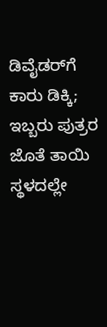ಡಿವೈಡರ್‌ಗೆ ಕಾರು ಡಿಕ್ಕಿ; ಇಬ್ಬರು ಪುತ್ರರ ಜೊತೆ ತಾಯಿ ಸ್ಥಳದಲ್ಲೇ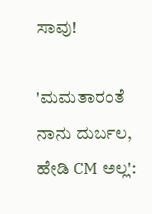ಸಾವು!

'ಮಮತಾರಂತೆ ನಾನು ದುರ್ಬಲ, ಹೇಡಿ CM ಅಲ್ಲ':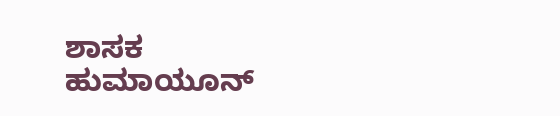ಶಾಸಕ ಹುಮಾಯೂನ್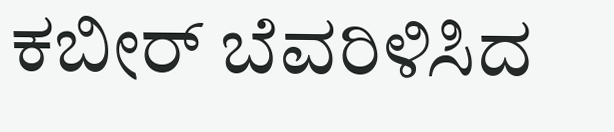ಕಬೀರ್ ಬೆವರಿಳಿಸಿದ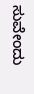ಸುವೇಂದು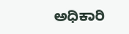ಅಧಿಕಾರಿ